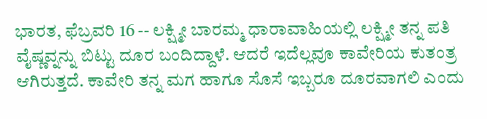ಭಾರತ, ಫೆಬ್ರವರಿ 16 -- ಲಕ್ಷ್ಮೀ ಬಾರಮ್ಮ ಧಾರಾವಾಹಿಯಲ್ಲಿ ಲಕ್ಷ್ಮೀ ತನ್ನ ಪತಿ ವೈಷ್ಣವ್ನನ್ನು ಬಿಟ್ಟು ದೂರ ಬಂದಿದ್ದಾಳೆ. ಆದರೆ ಇದೆಲ್ಲವೂ ಕಾವೇರಿಯ ಕುತಂತ್ರ ಆಗಿರುತ್ತದೆ. ಕಾವೇರಿ ತನ್ನ ಮಗ ಹಾಗೂ ಸೊಸೆ ಇಬ್ಬರೂ ದೂರವಾಗಲಿ ಎಂದು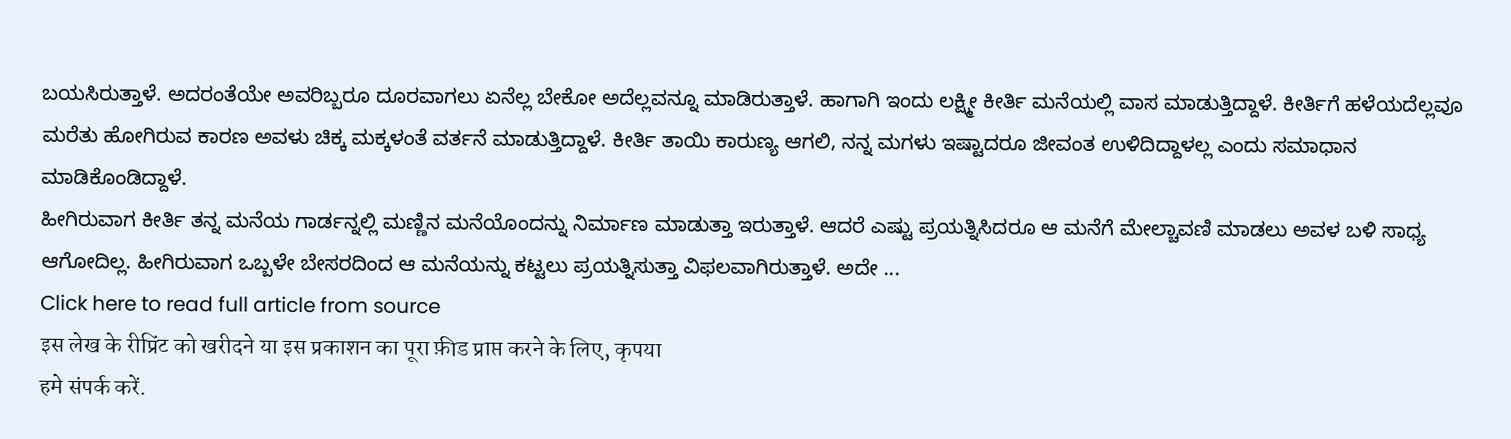ಬಯಸಿರುತ್ತಾಳೆ. ಅದರಂತೆಯೇ ಅವರಿಬ್ಬರೂ ದೂರವಾಗಲು ಏನೆಲ್ಲ ಬೇಕೋ ಅದೆಲ್ಲವನ್ನೂ ಮಾಡಿರುತ್ತಾಳೆ. ಹಾಗಾಗಿ ಇಂದು ಲಕ್ಷ್ಮೀ ಕೀರ್ತಿ ಮನೆಯಲ್ಲಿ ವಾಸ ಮಾಡುತ್ತಿದ್ದಾಳೆ. ಕೀರ್ತಿಗೆ ಹಳೆಯದೆಲ್ಲವೂ ಮರೆತು ಹೋಗಿರುವ ಕಾರಣ ಅವಳು ಚಿಕ್ಕ ಮಕ್ಕಳಂತೆ ವರ್ತನೆ ಮಾಡುತ್ತಿದ್ದಾಳೆ. ಕೀರ್ತಿ ತಾಯಿ ಕಾರುಣ್ಯ ಆಗಲಿ, ನನ್ನ ಮಗಳು ಇಷ್ಟಾದರೂ ಜೀವಂತ ಉಳಿದಿದ್ದಾಳಲ್ಲ ಎಂದು ಸಮಾಧಾನ ಮಾಡಿಕೊಂಡಿದ್ದಾಳೆ.
ಹೀಗಿರುವಾಗ ಕೀರ್ತಿ ತನ್ನ ಮನೆಯ ಗಾರ್ಡನ್ನಲ್ಲಿ ಮಣ್ಣಿನ ಮನೆಯೊಂದನ್ನು ನಿರ್ಮಾಣ ಮಾಡುತ್ತಾ ಇರುತ್ತಾಳೆ. ಆದರೆ ಎಷ್ಟು ಪ್ರಯತ್ನಿಸಿದರೂ ಆ ಮನೆಗೆ ಮೇಲ್ಚಾವಣಿ ಮಾಡಲು ಅವಳ ಬಳಿ ಸಾಧ್ಯ ಆಗೋದಿಲ್ಲ. ಹೀಗಿರುವಾಗ ಒಬ್ಬಳೇ ಬೇಸರದಿಂದ ಆ ಮನೆಯನ್ನು ಕಟ್ಟಲು ಪ್ರಯತ್ನಿಸುತ್ತಾ ವಿಫಲವಾಗಿರುತ್ತಾಳೆ. ಅದೇ ...
Click here to read full article from source
इस लेख के रीप्रिंट को खरीदने या इस प्रकाशन का पूरा फ़ीड प्राप्त करने के लिए, कृपया
हमे संपर्क करें.